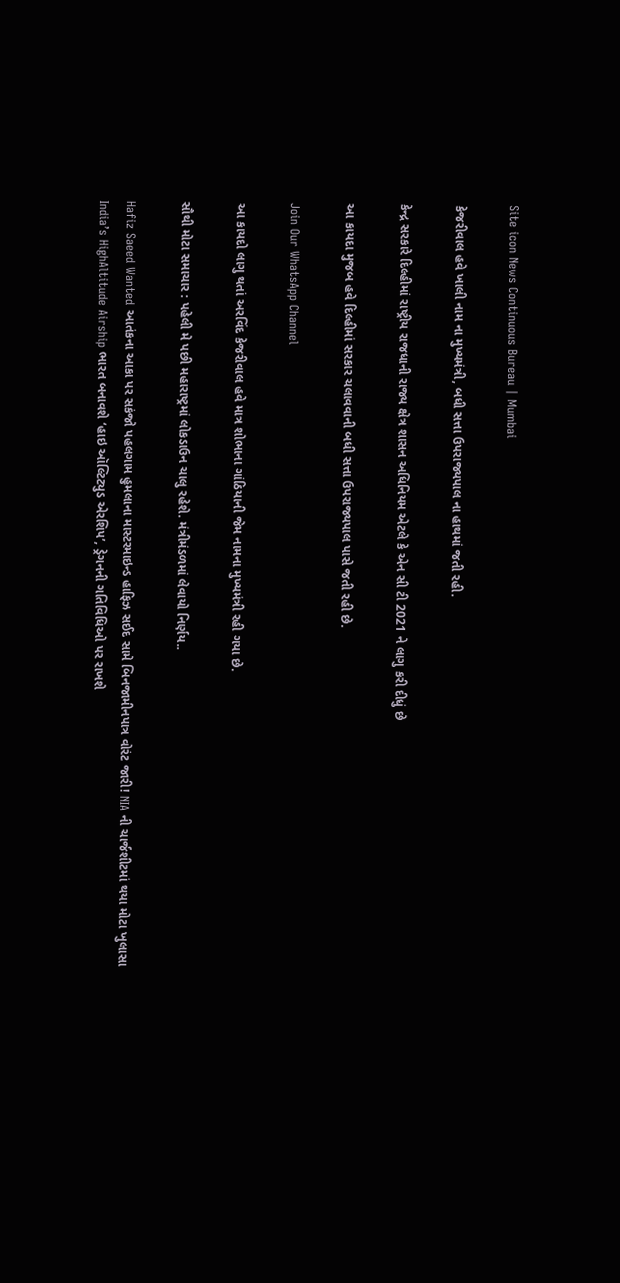Site icon News Continuous Bureau | Mumbai

કેજરીવાલ હવે ખાલી નામ ના મુખ્યમંત્રી, બધી સત્તા ઉપરાજ્યપાલ ના હાથમાં જતી રહી.

કેન્દ્ર સરકારે દિલ્હીમાં રાષ્ટ્રીય રાજધાની રાજ્ય ક્ષેત્ર શાસન અધિનિયમ એટલે કે એન સી ટી 2021 ને લાગુ કરી દીધું છે

આ કાયદા મુજબ હવે દિલ્હીમાં સરકાર ચલાવવાની બધી સત્તા ઉપરાજ્યપાલ પાસે જતી રહી છે.

Join Our WhatsApp Channel

આ કાયદો લાગુ થતાં અરવિંદ કેજરીવાલ હવે માત્ર શોભાના ગાંઠિયાની જેમ નામના મુખ્યમંત્રી રહી ગયા છે.

સૌથી મોટા સમાચાર : પહેલી મે પછી મહારાષ્ટ્રમાં લોકડાઉન ચાલુ રહેશે. મંત્રીમંડળમાં લેવાયો નિર્ણય..

Hafiz Saeed Wanted આતંકના આકા પર સકંજો પહલગામ હુમલાના માસ્ટરમાઇન્ડ હાફિઝ સઈદ સામે બિનજામીનપાત્ર વોરંટ જારી! NIA ની ચાર્જશીટમાં થયા મોટા ખુલાસા
India’s HighAltitude Airship ભારત બનાવશે ‘હાઇ ઑલ્ટિટ્યુડ એરશિપ’, ડ્રેગનની ગતિવિધિઓ પર રાખશે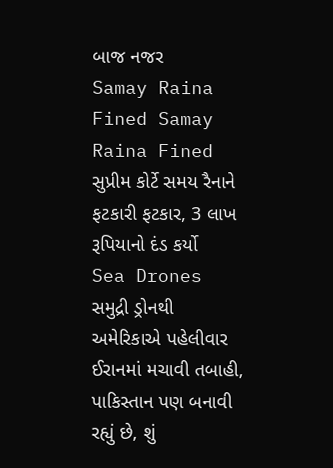બાજ નજર
Samay Raina Fined Samay Raina Fined સુપ્રીમ કોર્ટે સમય રૈનાને ફટકારી ફટકાર, 3 લાખ રૂપિયાનો દંડ કર્યો
Sea Drones સમુદ્રી ડ્રોનથી અમેરિકાએ પહેલીવાર ઈરાનમાં મચાવી તબાહી, પાકિસ્તાન પણ બનાવી રહ્યું છે, શું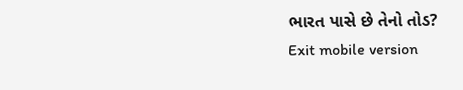ભારત પાસે છે તેનો તોડ?
Exit mobile version